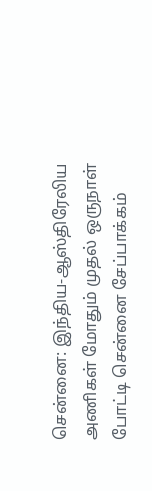சென்னை: இந்திய-ஆஸ்திரேலிய அணிகள் மோதும் முதல் ஒருநாள் போட்டி சென்னை சேப்பாக்கம்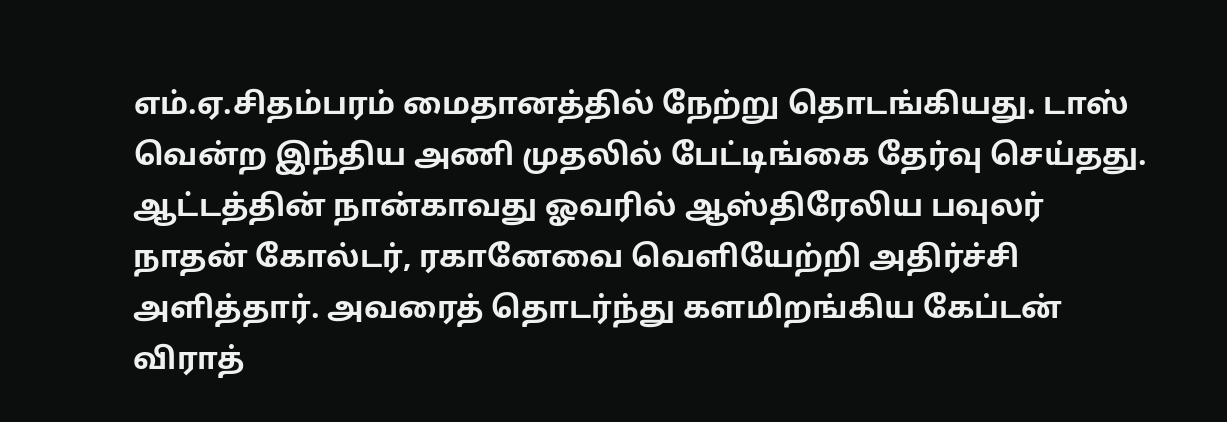எம்.ஏ.சிதம்பரம் மைதானத்தில் நேற்று தொடங்கியது. டாஸ் வென்ற இந்திய அணி முதலில் பேட்டிங்கை தேர்வு செய்தது. ஆட்டத்தின் நான்காவது ஓவரில் ஆஸ்திரேலிய பவுலர் நாதன் கோல்டர், ரகானேவை வெளியேற்றி அதிர்ச்சி அளித்தார். அவரைத் தொடர்ந்து களமிறங்கிய கேப்டன் விராத்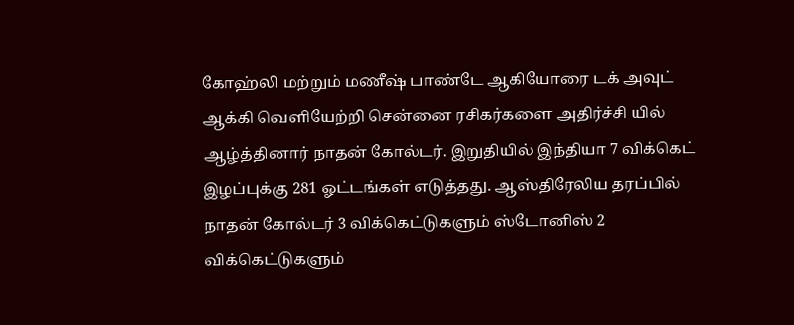கோஹ்லி மற்றும் மணீஷ் பாண்டே ஆகியோரை டக் அவுட் ஆக்கி வெளியேற்றி சென்னை ரசிகர்களை அதிர்ச்சி யில் ஆழ்த்தினார் நாதன் கோல்டர். இறுதியில் இந்தியா 7 விக்கெட் இழப்புக்கு 281 ஓட்டங்கள் எடுத்தது. ஆஸ்திரேலிய தரப்பில் நாதன் கோல்டர் 3 விக்கெட்டுகளும் ஸ்டோனிஸ் 2 விக்கெட்டுகளும்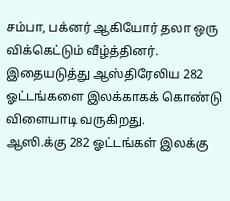சம்பா, பக்னர் ஆகியோர் தலா ஒரு விக்கெட்டும் வீழ்த்தினர். இதையடுத்து ஆஸ்திரேலிய 282 ஓட்டங்களை இலக்காகக் கொண்டு விளையாடி வருகிறது.
ஆஸி.க்கு 282 ஓட்டங்கள் இலக்கு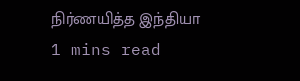நிர்ணயித்த இந்தியா
1 mins read